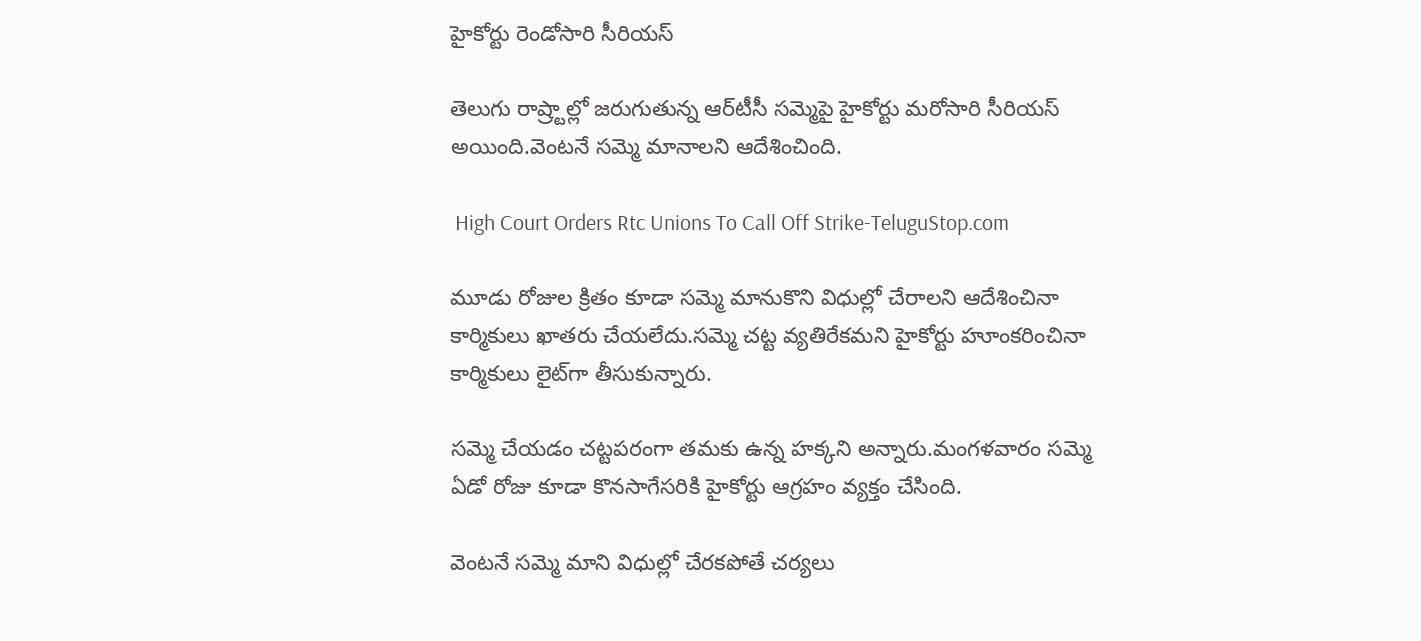హైకోర్టు రెండోసారి సీరియస్‌

తెలుగు రాష్ర్టాల్లో జరుగుతున్న ఆర్‌టీసీ సమ్మెపై హైకోర్టు మరోసారి సీరియస్‌ అయింది.వెంటనే సమ్మె మానాలని ఆదేశించింది.

 High Court Orders Rtc Unions To Call Off Strike-TeluguStop.com

మూడు రోజుల క్రితం కూడా సమ్మె మానుకొని విధుల్లో చేరాలని ఆదేశించినా కార్మికులు ఖాతరు చేయలేదు.సమ్మె చట్ట వ్యతిరేకమని హైకోర్టు హూంకరించినా కార్మికులు లైట్‌గా తీసుకున్నారు.

సమ్మె చేయడం చట్టపరంగా తమకు ఉన్న హక్కని అన్నారు.మంగళవారం సమ్మె ఏడో రోజు కూడా కొనసాగేసరికి హైకోర్టు ఆగ్రహం వ్యక్తం చేసింది.

వెంటనే సమ్మె మాని విధుల్లో చేరకపోతే చర్యలు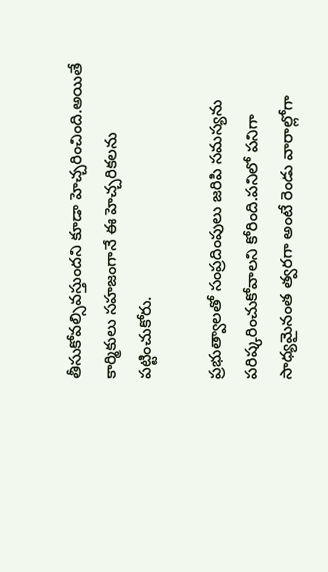తీసుకోవల్సివస్తుందని కూడా హెచ్చరించింది.అయితే కార్మికులు సహజంగానే ఈ హెచ్చరికలను పట్టించుకోరు.

ప్రభుత్వాలతో సంప్రదింపులు జరిపి సమస్యను పరిష్కరించుకోవాలని కోరింది.పనిలో పనిగా సాధ్యమైనంత త్వరగా అంటే రెండు వారాల్లోగా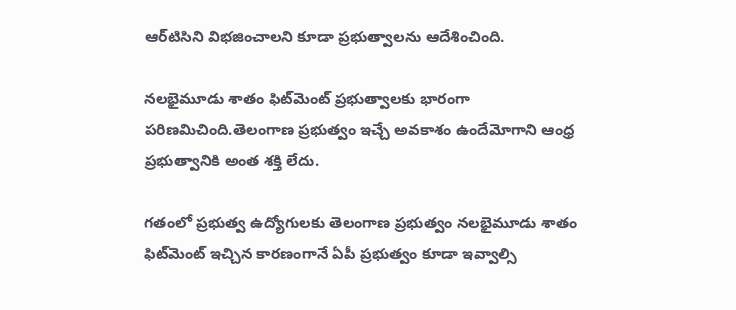ఆర్‌టిసిని విభజించాలని కూడా ప్రభుత్వాలను ఆదేశించింది.

నలభైమూడు శాతం ఫిట్‌మెంట్‌ ప్రభుత్వాలకు భారంగా పరిణమిచింది.తెలంగాణ ప్రభుత్వం ఇచ్చే అవకాశం ఉందేమోగాని ఆంధ్ర ప్రభుత్వానికి అంత శక్తి లేదు.

గతంలో ప్రభుత్వ ఉద్యోగులకు తెలంగాణ ప్రభుత్వం నలభైమూడు శాతం ఫిట్‌మెంట్‌ ఇచ్చిన కారణంగానే ఏపీ ప్రభుత్వం కూడా ఇవ్వాల్సి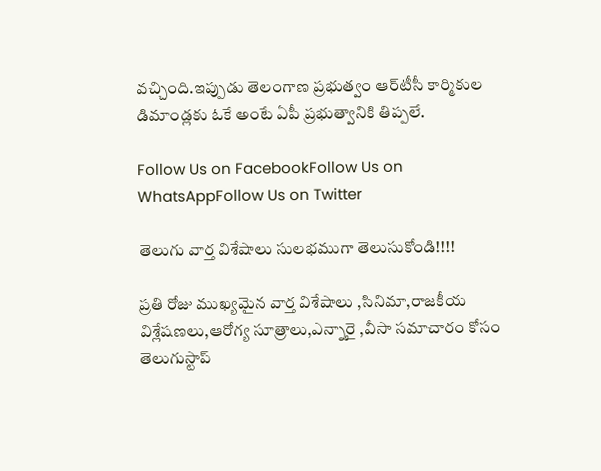వచ్చింది.ఇప్పుడు తెలంగాణ ప్రభుత్వం ఆర్‌టీసీ కార్మికుల డిమాండ్లకు ఓకే అంటే ఏపీ ప్రభుత్వానికి తిప్పలే.

Follow Us on FacebookFollow Us on WhatsAppFollow Us on Twitter

తెలుగు వార్త విశేషాలు సులభముగా తెలుసుకోండి!!!!

ప్రతి రోజు ముఖ్యమైన వార్త విశేషాలు ,సినిమా,రాజకీయ విశ్లేషణలు,ఆరోగ్య సూత్రాలు,ఎన్నారై ,వీసా సమాచారం కోసం తెలుగుస్టాప్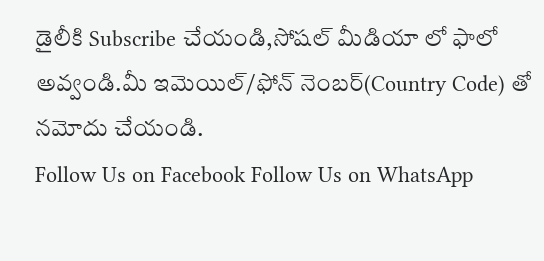డైలీకి Subscribe చేయండి,సోషల్ మీడియా లో ఫాలో అవ్వండి.మీ ఇమెయిల్/ఫోన్ నెంబర్(Country Code) తో నమోదు చేయండి.
Follow Us on Facebook Follow Us on WhatsApp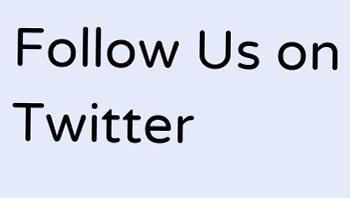Follow Us on Twitter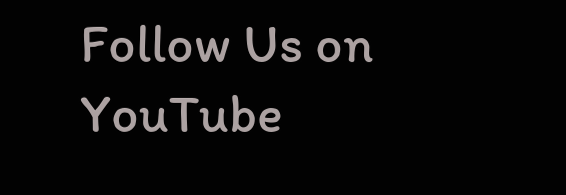Follow Us on YouTube